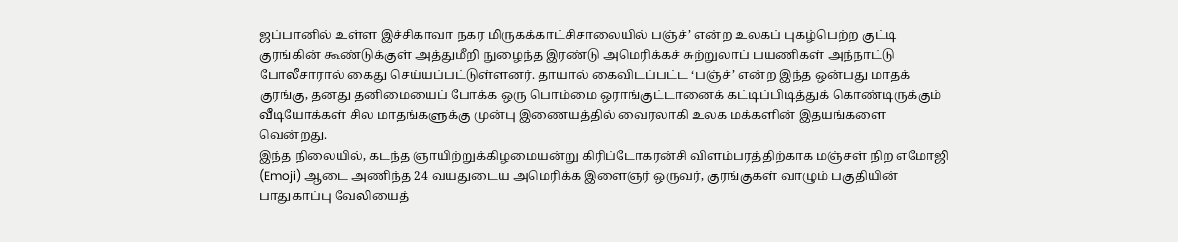ஜப்பானில் உள்ள இச்சிகாவா நகர மிருகக்காட்சிசாலையில் பஞ்ச்’ என்ற உலகப் புகழ்பெற்ற குட்டி குரங்கின் கூண்டுக்குள் அத்துமீறி நுழைந்த இரண்டு அமெரிக்கச் சுற்றுலாப் பயணிகள் அந்நாட்டு போலீசாரால் கைது செய்யப்பட்டுள்ளனர். தாயால் கைவிடப்பட்ட ‘பஞ்ச்’ என்ற இந்த ஒன்பது மாதக் குரங்கு, தனது தனிமையைப் போக்க ஒரு பொம்மை ஒராங்குட்டானைக் கட்டிப்பிடித்துக் கொண்டிருக்கும் வீடியோக்கள் சில மாதங்களுக்கு முன்பு இணையத்தில் வைரலாகி உலக மக்களின் இதயங்களை வென்றது.
இந்த நிலையில், கடந்த ஞாயிற்றுக்கிழமையன்று கிரிப்டோகரன்சி விளம்பரத்திற்காக மஞ்சள் நிற எமோஜி (Emoji) ஆடை அணிந்த 24 வயதுடைய அமெரிக்க இளைஞர் ஒருவர், குரங்குகள் வாழும் பகுதியின் பாதுகாப்பு வேலியைத்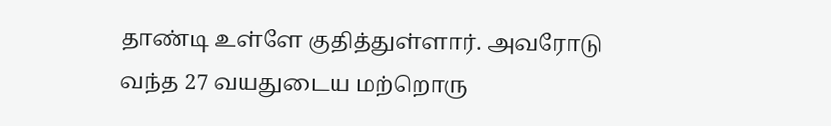தாண்டி உள்ளே குதித்துள்ளார். அவரோடு வந்த 27 வயதுடைய மற்றொரு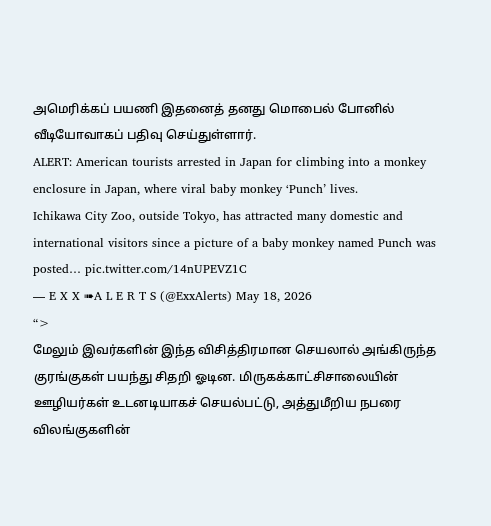அமெரிக்கப் பயணி இதனைத் தனது மொபைல் போனில் வீடியோவாகப் பதிவு செய்துள்ளார்.
ALERT: American tourists arrested in Japan for climbing into a monkey enclosure in Japan, where viral baby monkey ‘Punch’ lives.
Ichikawa City Zoo, outside Tokyo, has attracted many domestic and international visitors since a picture of a baby monkey named Punch was posted… pic.twitter.com/14nUPEVZ1C
— E X X ➠A L E R T S (@ExxAlerts) May 18, 2026
“>
மேலும் இவர்களின் இந்த விசித்திரமான செயலால் அங்கிருந்த குரங்குகள் பயந்து சிதறி ஓடின. மிருகக்காட்சிசாலையின் ஊழியர்கள் உடனடியாகச் செயல்பட்டு, அத்துமீறிய நபரை விலங்குகளின்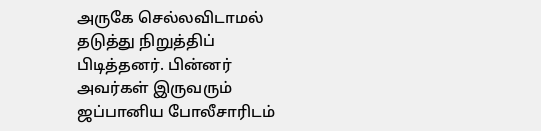அருகே செல்லவிடாமல் தடுத்து நிறுத்திப் பிடித்தனர். பின்னர் அவர்கள் இருவரும் ஜப்பானிய போலீசாரிடம்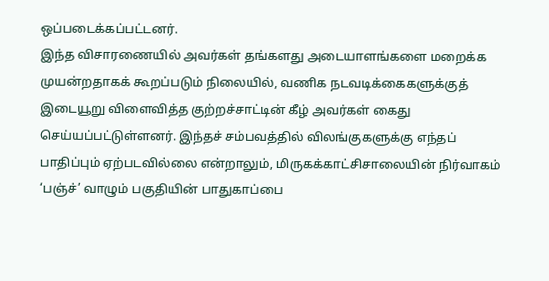ஒப்படைக்கப்பட்டனர்.
இந்த விசாரணையில் அவர்கள் தங்களது அடையாளங்களை மறைக்க முயன்றதாகக் கூறப்படும் நிலையில், வணிக நடவடிக்கைகளுக்குத் இடையூறு விளைவித்த குற்றச்சாட்டின் கீழ் அவர்கள் கைது செய்யப்பட்டுள்ளனர். இந்தச் சம்பவத்தில் விலங்குகளுக்கு எந்தப் பாதிப்பும் ஏற்படவில்லை என்றாலும், மிருகக்காட்சிசாலையின் நிர்வாகம் ‘பஞ்ச்’ வாழும் பகுதியின் பாதுகாப்பை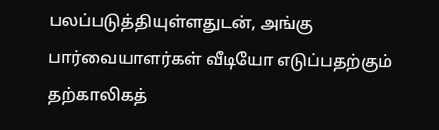பலப்படுத்தியுள்ளதுடன், அங்கு பார்வையாளர்கள் வீடியோ எடுப்பதற்கும் தற்காலிகத்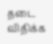தடை விதிக்க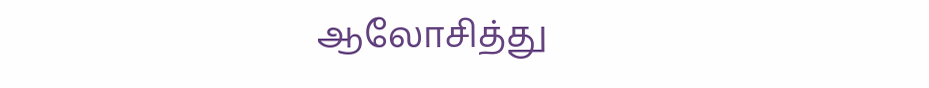ஆலோசித்து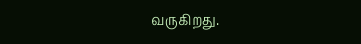வருகிறது.